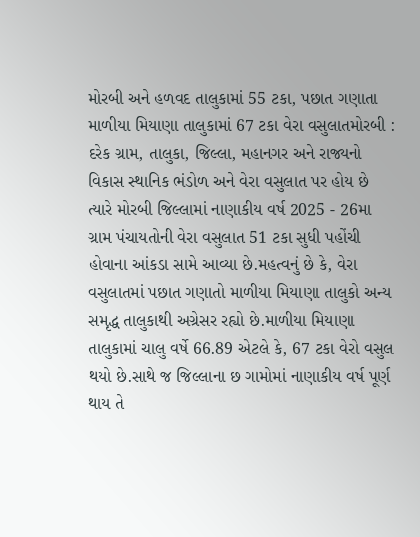મોરબી અને હળવદ તાલુકામાં 55 ટકા, પછાત ગણાતા માળીયા મિયાણા તાલુકામાં 67 ટકા વેરા વસુલાતમોરબી : દરેક ગ્રામ, તાલુકા, જિલ્લા, મહાનગર અને રાજ્યનો વિકાસ સ્થાનિક ભંડોળ અને વેરા વસુલાત પર હોય છે ત્યારે મોરબી જિલ્લામાં નાણાકીય વર્ષ 2025 - 26મા ગ્રામ પંચાયતોની વેરા વસુલાત 51 ટકા સુધી પહોંચી હોવાના આંકડા સામે આવ્યા છે.મહત્વનું છે કે, વેરા વસુલાતમાં પછાત ગણાતો માળીયા મિયાણા તાલુકો અન્ય સમૃદ્ધ તાલુકાથી અગ્રેસર રહ્યો છે.માળીયા મિયાણા તાલુકામાં ચાલુ વર્ષે 66.89 એટલે કે, 67 ટકા વેરો વસુલ થયો છે.સાથે જ જિલ્લાના છ ગામોમાં નાણાકીય વર્ષ પૂર્ણ થાય તે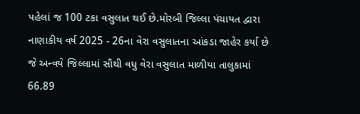પહેલાં જ 100 ટકા વસુલાત થઈ છે.મોરબી જિલ્લા પંચાયત દ્વારા નાણાકીય વર્ષ 2025 - 26ના વેરા વસુલાતના આંકડા જાહેર કર્યા છે જે અન્વયે જિલ્લામાં સૌથી વધુ વેરા વસુલાત માળીયા તાલુકામાં 66.89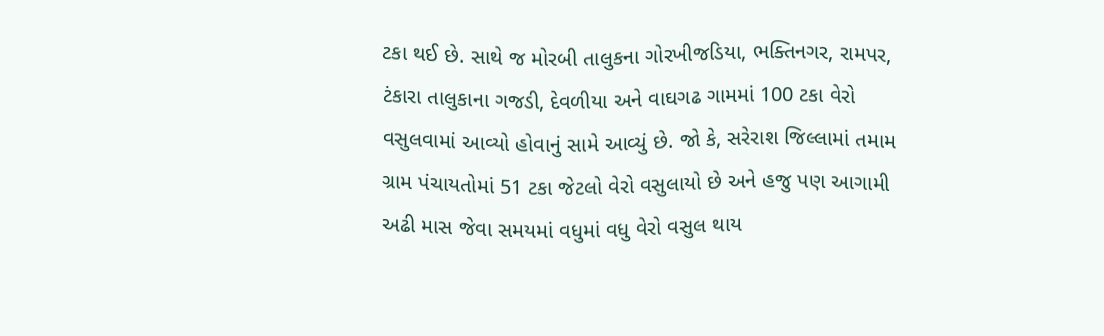ટકા થઈ છે. સાથે જ મોરબી તાલુકના ગોરખીજડિયા, ભક્તિનગર, રામપર, ટંકારા તાલુકાના ગજડી, દેવળીયા અને વાઘગઢ ગામમાં 100 ટકા વેરો વસુલવામાં આવ્યો હોવાનું સામે આવ્યું છે. જો કે, સરેરાશ જિલ્લામાં તમામ ગ્રામ પંચાયતોમાં 51 ટકા જેટલો વેરો વસુલાયો છે અને હજુ પણ આગામી અઢી માસ જેવા સમયમાં વધુમાં વધુ વેરો વસુલ થાય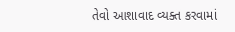તેવો આશાવાદ વ્યક્ત કરવામાં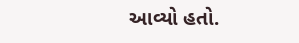આવ્યો હતો.